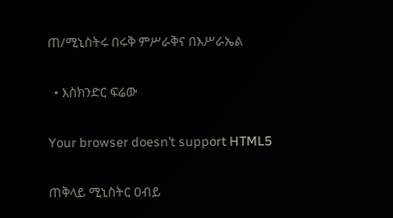ጠ/ሚኒስትሩ በሩቅ ምሥራቅና በእሥራኤል

  • እስክንድር ፍሬው

Your browser doesn’t support HTML5

ጠቅላይ ሚኒስትር ዐብይ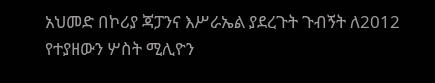አህመድ በኮሪያ ጃፓንና እሥራኤል ያደረጉት ጉብኝት ለ2012 የተያዘውን ሦስት ሚሊዮን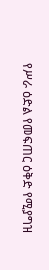የሥራ ዕድል የመፍጠር ዕቅድ የሚያግዝ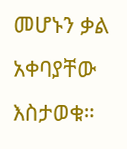መሆኑን ቃል አቀባያቸው እስታወቁ።